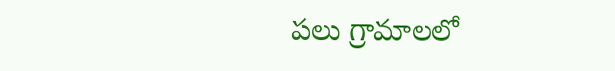పలు గ్రామాలలో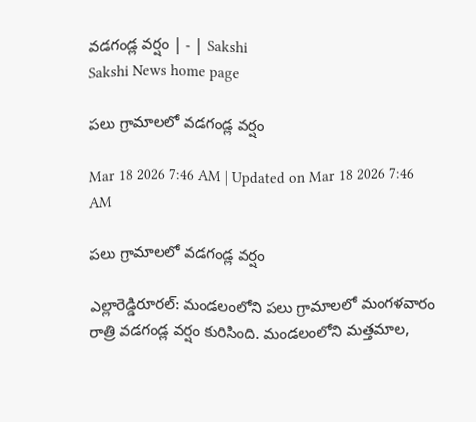వడగండ్ల వర్షం | - | Sakshi
Sakshi News home page

పలు గ్రామాలలో వడగండ్ల వర్షం

Mar 18 2026 7:46 AM | Updated on Mar 18 2026 7:46 AM

పలు గ్రామాలలో వడగండ్ల వర్షం

ఎల్లారెడ్డిరూరల్‌: మండలంలోని పలు గ్రామాలలో మంగళవారం రాత్రి వడగండ్ల వర్షం కురిసింది. మండలంలోని మత్తమాల,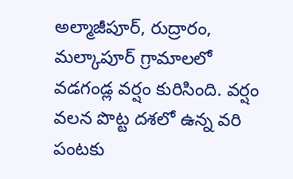అల్మాజీపూర్‌, రుద్రారం, మల్కాపూర్‌ గ్రామాలలో వడగండ్ల వర్షం కురిసింది. వర్షం వలన పొట్ట దశలో ఉన్న వరి పంటకు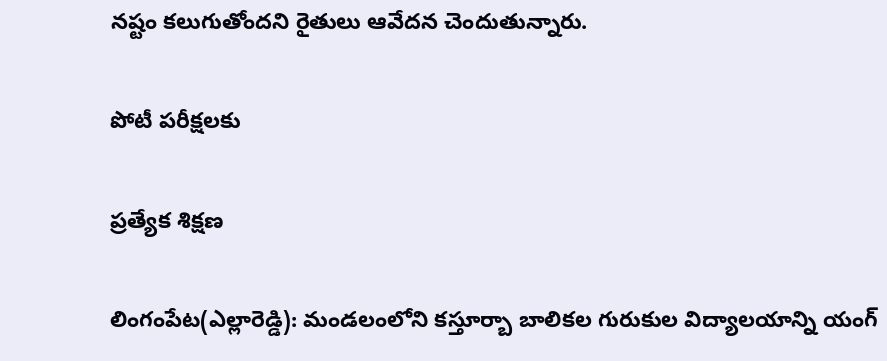నష్టం కలుగుతోందని రైతులు ఆవేదన చెందుతున్నారు.

పోటీ పరీక్షలకు

ప్రత్యేక శిక్షణ

లింగంపేట(ఎల్లారెడ్డి): మండలంలోని కస్తూర్బా బాలికల గురుకుల విద్యాలయాన్ని యంగ్‌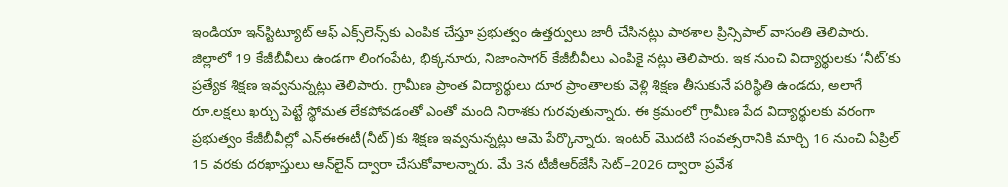ఇండియా ఇన్‌స్టిట్యూట్‌ ఆఫ్‌ ఎక్స్‌లెన్స్‌కు ఎంపిక చేస్తూ ప్రభుత్వం ఉత్తర్వులు జారీ చేసినట్లు పాఠశాల ప్రిన్సిపాల్‌ వాసంతి తెలిపారు. జిల్లాలో 19 కేజీబీవీలు ఉండగా లింగంపేట, భిక్కనూరు, నిజాంసాగర్‌ కేజీబీవీలు ఎంపికై నట్లు తెలిపారు. ఇక నుంచి విద్యార్థులకు ‘నీట్‌’కు ప్రత్యేక శిక్షణ ఇవ్వనున్నట్లు తెలిపారు. గ్రామీణ ప్రాంత విద్యార్థులు దూర ప్రాంతాలకు వెళ్లి శిక్షణ తీసుకునే పరిస్థితి ఉండదు, అలాగే రూ.లక్షలు ఖర్చు పెట్టే స్థోమత లేకపోవడంతో ఎంతో మంది నిరాశకు గురవుతున్నారు. ఈ క్రమంలో గ్రామీణ పేద విద్యార్థులకు వరంగా ప్రభుత్వం కేజీబీవీల్లో ఎన్‌ఈఈటీ(నీట్‌)కు శిక్షణ ఇవ్వనున్నట్లు ఆమె పేర్కొన్నారు. ఇంటర్‌ మొదటి సంవత్సరానికి మార్చి 16 నుంచి ఏప్రిల్‌ 15 వరకు దరఖాస్తులు ఆన్‌లైన్‌ ద్వారా చేసుకోవాలన్నారు. మే 3న టీజీఆర్‌జేసీ సెట్‌–2026 ద్వారా ప్రవేశ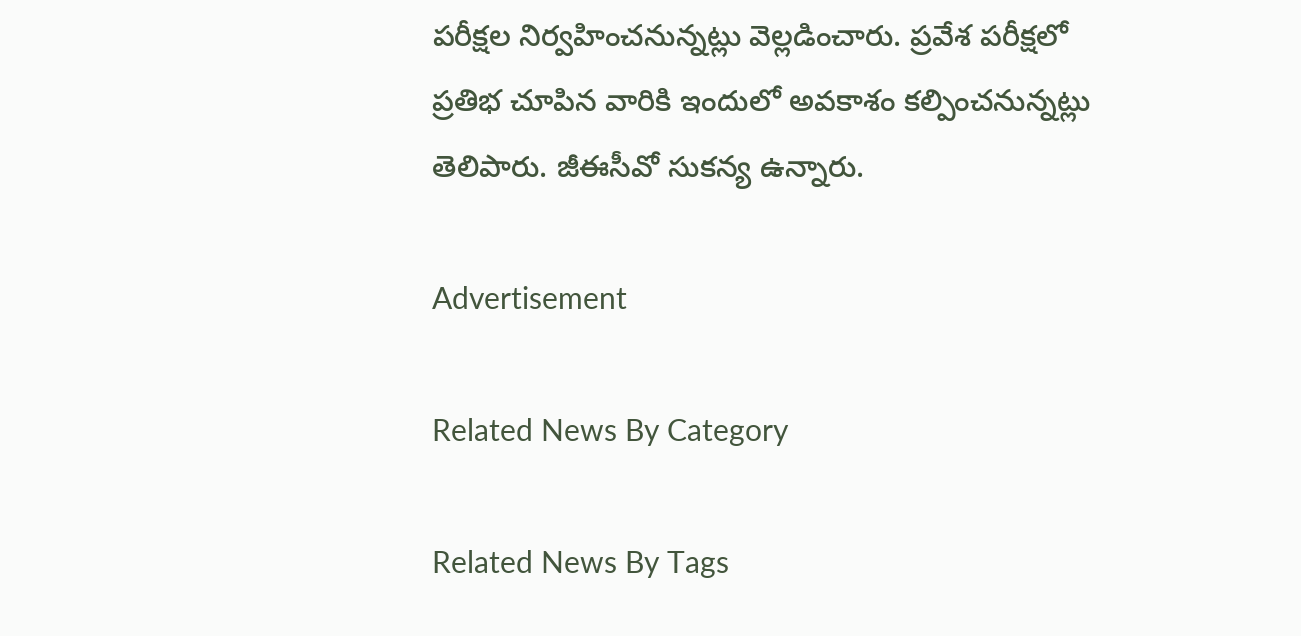పరీక్షల నిర్వహించనున్నట్లు వెల్లడించారు. ప్రవేశ పరీక్షలో ప్రతిభ చూపిన వారికి ఇందులో అవకాశం కల్పించనున్నట్లు తెలిపారు. జీఈసీవో సుకన్య ఉన్నారు.

Advertisement

Related News By Category

Related News By Tags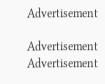Advertisement

Advertisement
Advertisement